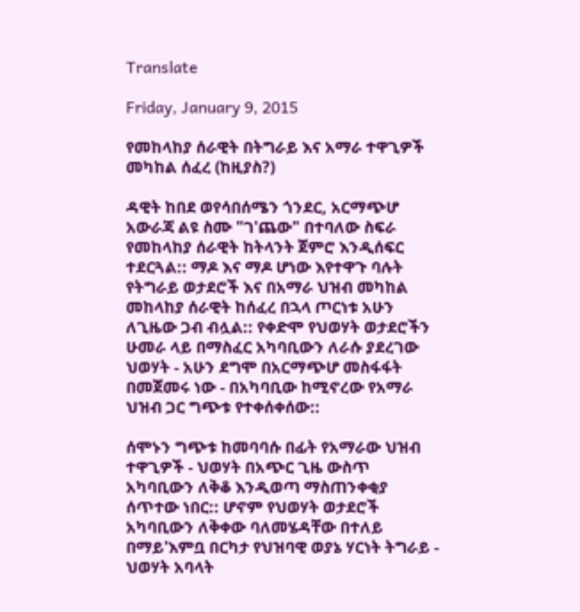Translate

Friday, January 9, 2015

የመከላከያ ሰራዊት በትግራይ እና አማራ ተዋጊዎች መካከል ሰፈረ (ከዚያስ?)

ዳዊት ከበደ ወየሳበሰሜን ጎንደር, አርማጭሆ አውራጃ ልዩ ስሙ "ገ'ጨው" በተባለው ስፍራ የመከላከያ ሰራዊት ከትላንት ጀምሮ እንዲሰፍር ተደርጓል:: ማዶ እና ማዶ ሆነው እየተዋጉ ባሉት የትግራይ ወታደሮች እና በአማራ ህዝብ መካከል መከላከያ ሰራዊት ከሰፈረ በኋላ ጦርነቱ አሁን ለጊዜው ጋብ ብሏል:: የቀድሞ የህወሃት ወታደሮችን ሁመራ ላይ በማስፈር አካባቢውን ለራሱ ያደረገው ህወሃት - አሁን ደግሞ በአርማጭሆ መስፋፋት በመጀመሩ ነው - በአካባቢው ከሚኖረው የአማራ ህዝብ ጋር ግጭቱ የተቀሰቀሰው::

ሰሞኑን ግጭቱ ከመባባሱ በፊት የአማራው ህዝብ ተዋጊዎች - ህወሃት በአጭር ጊዜ ውስጥ አካባቢውን ለቅቆ እንዲወጣ ማስጠንቀቂያ ሰጥተው ነበር:: ሆኖም የህወሃት ወታደሮች አካባቢውን ለቅቀው ባለመሄዳቸው በተለይ በማይ'እምቧ በርካታ የህዝባዊ ወያኔ ሃርነት ትግራይ - ህወሃት አባላት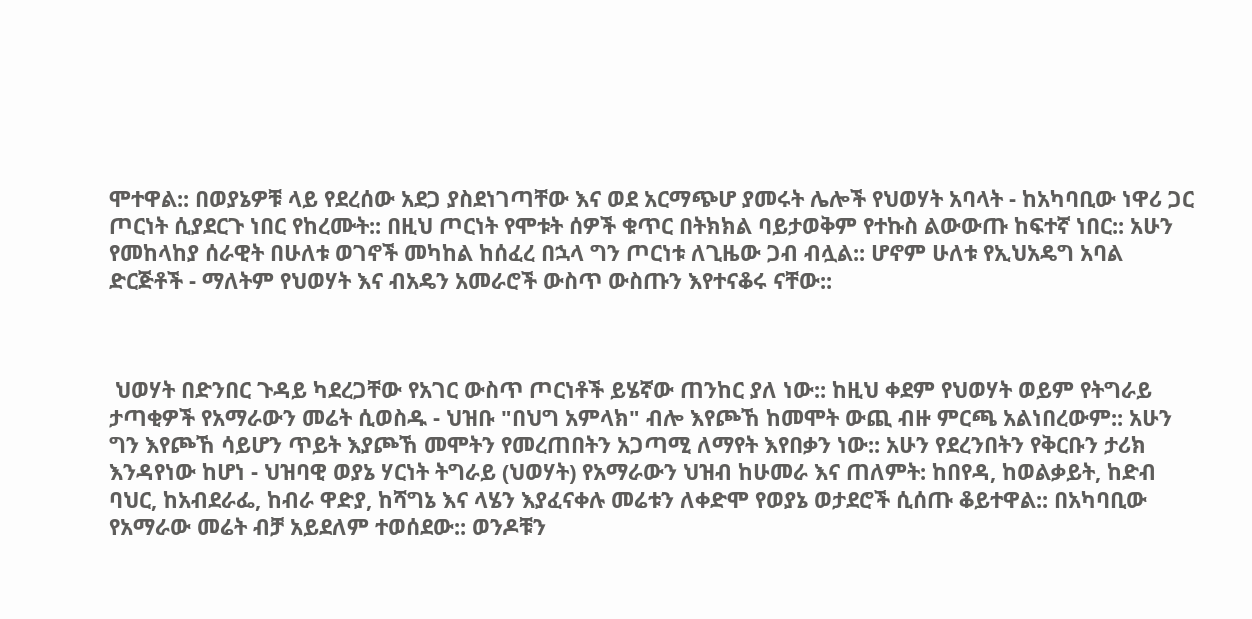ሞተዋል:: በወያኔዎቹ ላይ የደረሰው አደጋ ያስደነገጣቸው እና ወደ አርማጭሆ ያመሩት ሌሎች የህወሃት አባላት - ከአካባቢው ነዋሪ ጋር ጦርነት ሲያደርጉ ነበር የከረሙት:: በዚህ ጦርነት የሞቱት ሰዎች ቁጥር በትክክል ባይታወቅም የተኩስ ልውውጡ ከፍተኛ ነበር:: አሁን የመከላከያ ሰራዊት በሁለቱ ወገኖች መካከል ከሰፈረ በኋላ ግን ጦርነቱ ለጊዜው ጋብ ብሏል:: ሆኖም ሁለቱ የኢህአዴግ አባል ድርጅቶች - ማለትም የህወሃት እና ብአዴን አመራሮች ውስጥ ውስጡን እየተናቆሩ ናቸው::



 ህወሃት በድንበር ጉዳይ ካደረጋቸው የአገር ውስጥ ጦርነቶች ይሄኛው ጠንከር ያለ ነው:: ከዚህ ቀደም የህወሃት ወይም የትግራይ ታጣቂዎች የአማራውን መሬት ሲወስዱ - ህዝቡ "በህግ አምላክ" ብሎ እየጮኸ ከመሞት ውጪ ብዙ ምርጫ አልነበረውም:: አሁን ግን እየጮኸ ሳይሆን ጥይት እያጮኸ መሞትን የመረጠበትን አጋጣሚ ለማየት እየበቃን ነው:: አሁን የደረንበትን የቅርቡን ታሪክ እንዳየነው ከሆነ - ህዝባዊ ወያኔ ሃርነት ትግራይ (ህወሃት) የአማራውን ህዝብ ከሁመራ እና ጠለምት: ከበየዳ, ከወልቃይት, ከድብ ባህር, ከአብደራፌ, ከብራ ዋድያ, ከሻግኔ እና ላሄን እያፈናቀሉ መሬቱን ለቀድሞ የወያኔ ወታደሮች ሲሰጡ ቆይተዋል:: በአካባቢው የአማራው መሬት ብቻ አይደለም ተወሰደው:: ወንዶቹን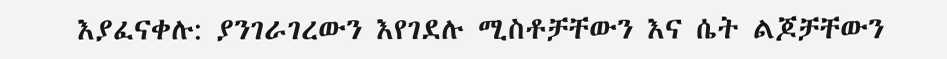እያፈናቀሉ: ያንገራገረውን እየገደሉ ሚስቶቻቸውን እና ሴት ልጆቻቸውን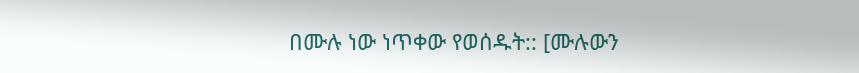በሙሉ ነው ነጥቀው የወሰዱት:: [ሙሉውን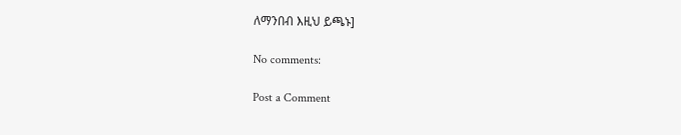ለማንበብ እዚህ ይጫኑ]

No comments:

Post a Comment